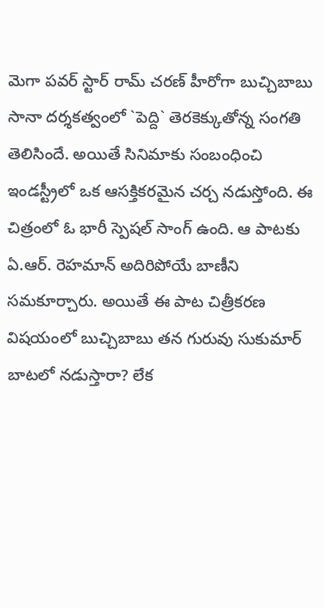మెగా పవర్ స్టార్ రామ్ చరణ్ హీరోగా బుచ్చిబాబు సానా దర్శకత్వంలో `పెద్ది` తెరకెక్కుతోన్న సంగతి తెలిసిందే. అయితే సినిమాకు సంబంధించి ఇండస్ట్రీలో ఒక ఆసక్తికరమైన చర్చ నడుస్తోంది. ఈ చిత్రంలో ఓ భారీ స్పెషల్ సాంగ్ ఉంది. ఆ పాటకు ఏ.ఆర్. రెహమాన్ అదిరిపోయే బాణీని సమకూర్చారు. అయితే ఈ పాట చిత్రీకరణ విషయంలో బుచ్చిబాబు తన గురువు సుకుమార్ బాటలో నడుస్తారా? లేక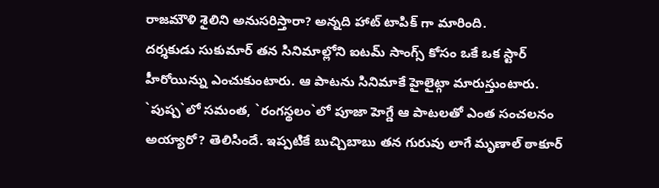రాజమౌళి శైలిని అనుసరిస్తారా? అన్నది హాట్ టాపిక్ గా మారింది.
దర్శకుడు సుకుమార్ తన సినిమాల్లోని ఐటమ్ సాంగ్స్ కోసం ఒకే ఒక స్టార్ హీరోయిన్ను ఎంచుకుంటారు. ఆ పాటను సినిమాకే హైలైట్గా మారుస్తుంటారు. `పుష్ప`లో సమంత, `రంగస్థలం`లో పూజా హెగ్డే ఆ పాటలతో ఎంత సంచలనం అయ్యారో? తెలిసిందే. ఇప్పటికే బుచ్చిబాబు తన గురువు లాగే మృణాల్ ఠాకూర్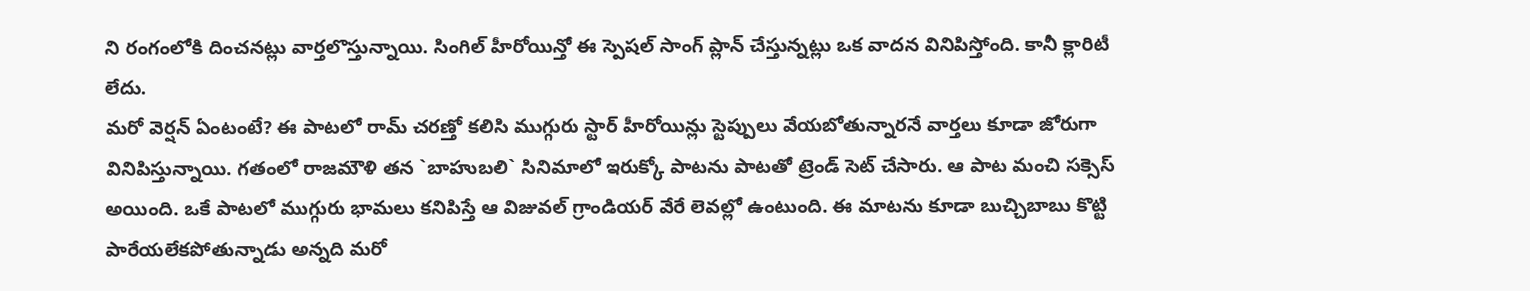ని రంగంలోకి దించనట్లు వార్తలొస్తున్నాయి. సింగిల్ హీరోయిన్తో ఈ స్పెషల్ సాంగ్ ప్లాన్ చేస్తున్నట్లు ఒక వాదన వినిపిస్తోంది. కానీ క్లారిటీ లేదు.
మరో వెర్షన్ ఏంటంటే? ఈ పాటలో రామ్ చరణ్తో కలిసి ముగ్గురు స్టార్ హీరోయిన్లు స్టెప్పులు వేయబోతున్నారనే వార్తలు కూడా జోరుగా వినిపిస్తున్నాయి. గతంలో రాజమౌళి తన `బాహుబలి` సినిమాలో ఇరుక్కో పాటను పాటతో ట్రెండ్ సెట్ చేసారు. ఆ పాట మంచి సక్సెస్ అయింది. ఒకే పాటలో ముగ్గురు భామలు కనిపిస్తే ఆ విజువల్ గ్రాండియర్ వేరే లెవల్లో ఉంటుంది. ఈ మాటను కూడా బుచ్చిబాబు కొట్టి పారేయలేకపోతున్నాడు అన్నది మరో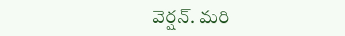వెర్షన్. మరి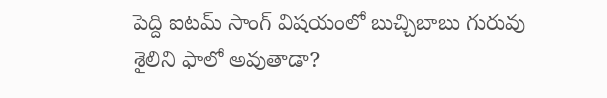పెద్ది ఐటమ్ సాంగ్ విషయంలో బుచ్చిబాబు గురువు శైలిని ఫాలో అవుతాడా?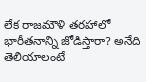లేక రాజమౌళి తరహాలో భారీతనాన్ని జోడిస్తారా? అనేది తెలియాలంటే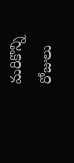మరికొన్ని రోజులు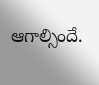ఆగాల్సిందే.